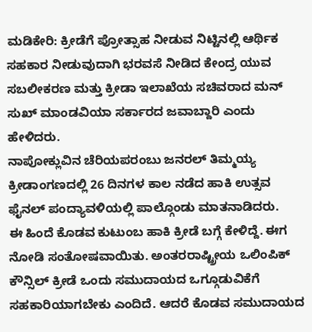ಮಡಿಕೇರಿ: ಕ್ರೀಡೆಗೆ ಪ್ರೋತ್ಸಾಹ ನೀಡುವ ನಿಟ್ಟಿನಲ್ಲಿ ಆರ್ಥಿಕ ಸಹಕಾರ ನೀಡುವುದಾಗಿ ಭರವಸೆ ನೀಡಿದ ಕೇಂದ್ರ ಯುವ ಸಬಲೀಕರಣ ಮತ್ತು ಕ್ರೀಡಾ ಇಲಾಖೆಯ ಸಚಿವರಾದ ಮನ್ ಸುಖ್ ಮಾಂಡವಿಯಾ ಸರ್ಕಾರದ ಜವಾಬ್ದಾರಿ ಎಂದು ಹೇಳಿದರು.
ನಾಪೋಕ್ಲುವಿನ ಚೆರಿಯಪರಂಬು ಜನರಲ್ ತಿಮ್ಮಯ್ಯ ಕ್ರೀಡಾಂಗಣದಲ್ಲಿ 26 ದಿನಗಳ ಕಾಲ ನಡೆದ ಹಾಕಿ ಉತ್ಸವ ಫೈನಲ್ ಪಂದ್ಯಾವಳಿಯಲ್ಲಿ ಪಾಲ್ಗೊಂಡು ಮಾತನಾಡಿದರು.
ಈ ಹಿಂದೆ ಕೊಡವ ಕುಟುಂಬ ಹಾಕಿ ಕ್ರೀಡೆ ಬಗ್ಗೆ ಕೇಳಿದ್ದೆ. ಈಗ ನೋಡಿ ಸಂತೋಷವಾಯಿತು. ಅಂತರರಾಷ್ಟ್ರೀಯ ಒಲಿಂಪಿಕ್ ಕೌನ್ಸಿಲ್ ಕ್ರೀಡೆ ಒಂದು ಸಮುದಾಯದ ಒಗ್ಗೂಡುವಿಕೆಗೆ ಸಹಕಾರಿಯಾಗಬೇಕು ಎಂದಿದೆ. ಆದರೆ ಕೊಡವ ಸಮುದಾಯದ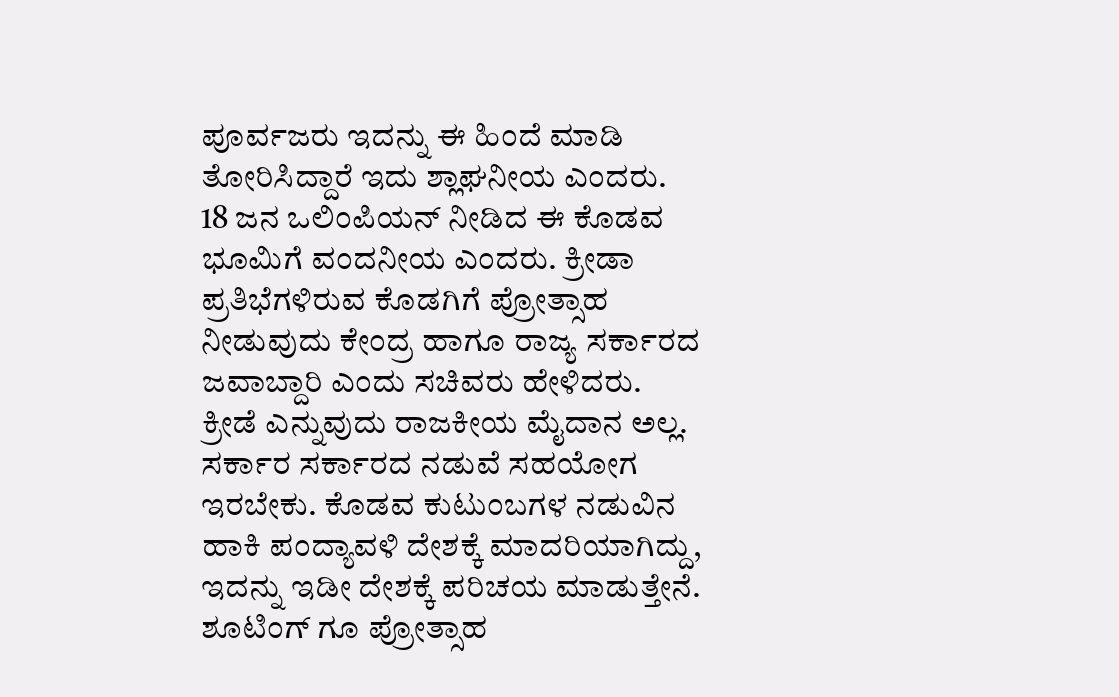ಪೂರ್ವಜರು ಇದನ್ನು ಈ ಹಿಂದೆ ಮಾಡಿ ತೋರಿಸಿದ್ದಾರೆ ಇದು ಶ್ಲಾಘನೀಯ ಎಂದರು.
18 ಜನ ಒಲಿಂಪಿಯನ್ ನೀಡಿದ ಈ ಕೊಡವ ಭೂಮಿಗೆ ವಂದನೀಯ ಎಂದರು. ಕ್ರೀಡಾ ಪ್ರತಿಭೆಗಳಿರುವ ಕೊಡಗಿಗೆ ಪ್ರೋತ್ಸಾಹ ನೀಡುವುದು ಕೇಂದ್ರ ಹಾಗೂ ರಾಜ್ಯ ಸರ್ಕಾರದ ಜವಾಬ್ದಾರಿ ಎಂದು ಸಚಿವರು ಹೇಳಿದರು.
ಕ್ರೀಡೆ ಎನ್ನುವುದು ರಾಜಕೀಯ ಮೈದಾನ ಅಲ್ಲ. ಸರ್ಕಾರ ಸರ್ಕಾರದ ನಡುವೆ ಸಹಯೋಗ ಇರಬೇಕು. ಕೊಡವ ಕುಟುಂಬಗಳ ನಡುವಿನ ಹಾಕಿ ಪಂದ್ಯಾವಳಿ ದೇಶಕ್ಕೆ ಮಾದರಿಯಾಗಿದ್ದು, ಇದನ್ನು ಇಡೀ ದೇಶಕ್ಕೆ ಪರಿಚಯ ಮಾಡುತ್ತೇನೆ. ಶೂಟಿಂಗ್ ಗೂ ಪ್ರೋತ್ಸಾಹ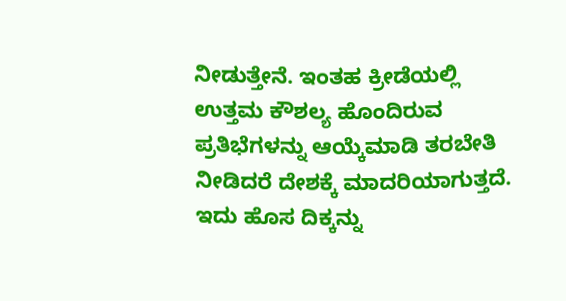ನೀಡುತ್ತೇನೆ. ಇಂತಹ ಕ್ರೀಡೆಯಲ್ಲಿ ಉತ್ತಮ ಕೌಶಲ್ಯ ಹೊಂದಿರುವ ಪ್ರತಿಭೆಗಳನ್ನು ಆಯ್ಕೆಮಾಡಿ ತರಬೇತಿ ನೀಡಿದರೆ ದೇಶಕ್ಕೆ ಮಾದರಿಯಾಗುತ್ತದೆ. ಇದು ಹೊಸ ದಿಕ್ಕನ್ನು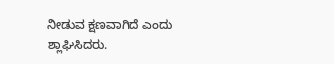ನೀಡುವ ಕ್ಷಣವಾಗಿದೆ ಎಂದು ಶ್ಲಾಘಿಸಿದರು.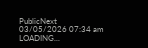PublicNext
03/05/2026 07:34 am
LOADING...